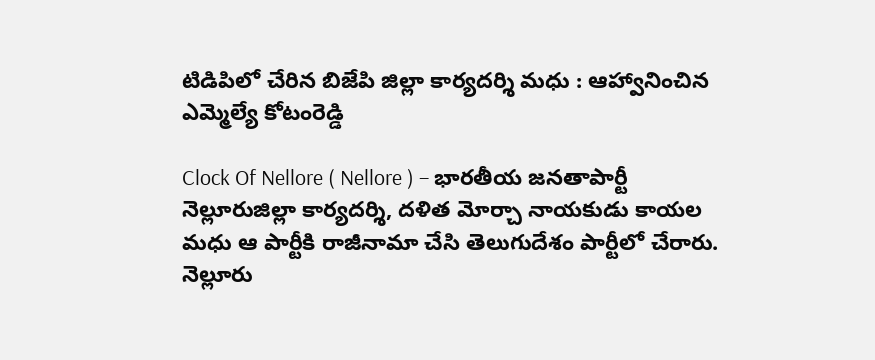టిడిపిలో చేరిన బిజేపి జిల్లా కార్యదర్శి మధు : ఆహ్వానించిన ఎమ్మెల్యే కోటంరెడ్డి

Clock Of Nellore ( Nellore ) – భారతీయ జనతాపార్టీ నెల్లూరుజిల్లా కార్యదర్శి, దళిత మోర్చా నాయకుడు కాయల మధు ఆ పార్టీకి రాజీనామా చేసి తెలుగుదేశం పార్టీలో చేరారు. నెల్లూరు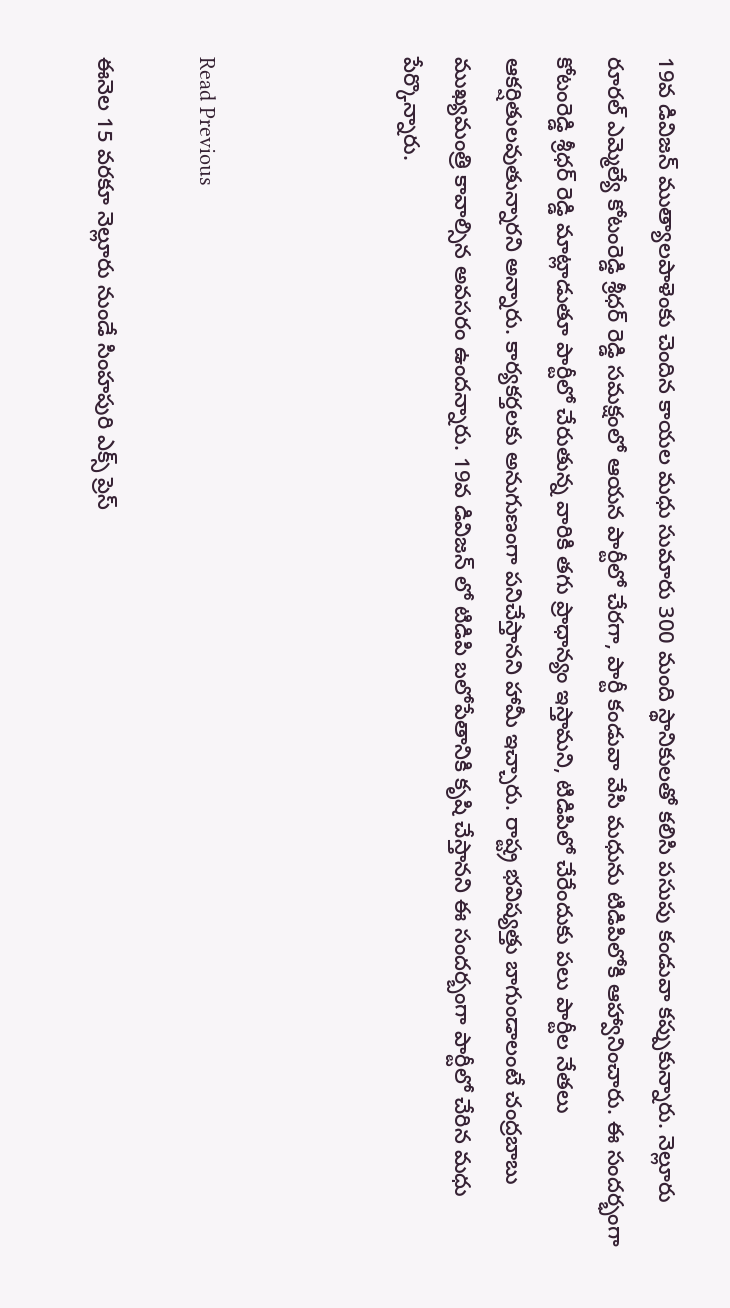19వ డివిజన్ ముత్యాలపాళెంకు చెందిన కాయల మధు సుమారు 300 మంది స్థానికులతో కలిసి పసుపు కండువా కప్పుకున్నారు. నెల్లూరు రూరల్ ఎమ్మెల్యే కోటంరెడ్డి శ్రీధర్ రెడ్డి సమక్షంలో ఆయన పార్టీలో చేరగా, పార్టీ కండువా వేసి మధును టిడిపిలోకి ఆహ్వానించారు. ఈ సందర్భంగా కోటంరెడ్డి శ్రీధర్ రెడ్డి మాట్లాడుతూ పార్టీలో చేరుతున్న వారికి తగు ప్రాధాన్యం ఇస్తామని, టిడిపిలో చేరేందుకు పలు పార్టీల నేతలు ఆకర్షితులవుతున్నారని అన్నారు. కార్యకర్తలకు అనుగుణంగా పనిచేస్తానని హామీ ఇచ్చారు. రాష్ట్ర భవిష్యత్తు బాగుండాలంటే చంద్రబాబు ముఖ్యమంత్రి కావాల్సిన అవసరం ఉందన్నారు. 19వ డివిజన్ లో టిడిపి బలోపేతానికి కృషి చేస్తానని ఈ సందర్బంగా పార్టీలో చేరిన మధు పేర్కొన్నారు.



Read Previous

ఈనెల 15 వరకూ నెల్లూరు నుండే సింహపురి ఎక్స్ ప్రెస్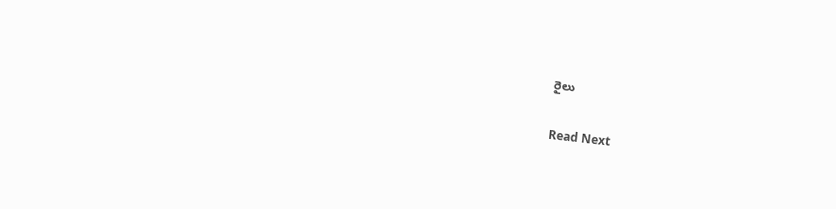రైలు

Read Next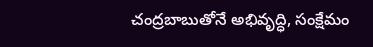చంద్రబాబుతోనే అభివృద్ధి, సంక్షేమం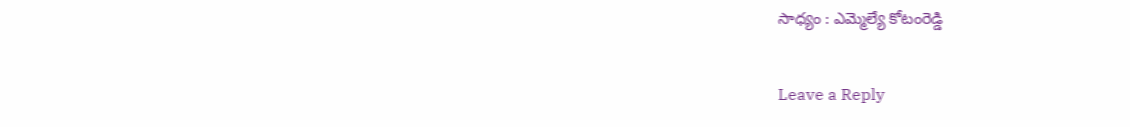సాధ్యం : ఎమ్మెల్యే కోటంరెడ్డి

Leave a Reply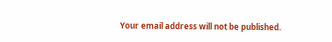Your email address will not be published.